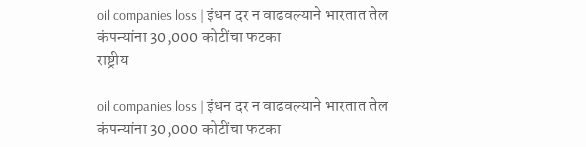oil companies loss | इंधन दर न वाढवल्याने भारतात तेल कंपन्यांना 30,000 कोटींचा फटका
राष्ट्रीय

oil companies loss | इंधन दर न वाढवल्याने भारतात तेल कंपन्यांना 30,000 कोटींचा फटका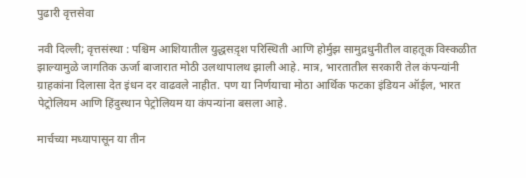पुढारी वृत्तसेवा

नवी दिल्ली; वृत्तसंस्था : पश्चिम आशियातील युद्धसद़ृश परिस्थिती आणि होर्मुझ सामुद्रधुनीतील वाहतूक विस्कळीत झाल्यामुळे जागतिक ऊर्जा बाजारात मोठी उलथापालथ झाली आहे. मात्र, भारतातील सरकारी तेल कंपन्यांनी ग्राहकांना दिलासा देत इंधन दर वाढवले नाहीत. पण या निर्णयाचा मोठा आर्थिक फटका इंडियन ऑईल, भारत पेट्रोलियम आणि हिंदुस्थान पेट्रोलियम या कंपन्यांना बसला आहे.

मार्चच्या मध्यापासून या तीन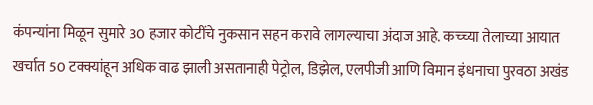कंपन्यांना मिळून सुमारे 30 हजार कोटींचे नुकसान सहन करावे लागल्याचा अंदाज आहे. कच्च्या तेलाच्या आयात खर्चात 50 टक्क्यांहून अधिक वाढ झाली असतानाही पेट्रोल, डिझेल, एलपीजी आणि विमान इंधनाचा पुरवठा अखंड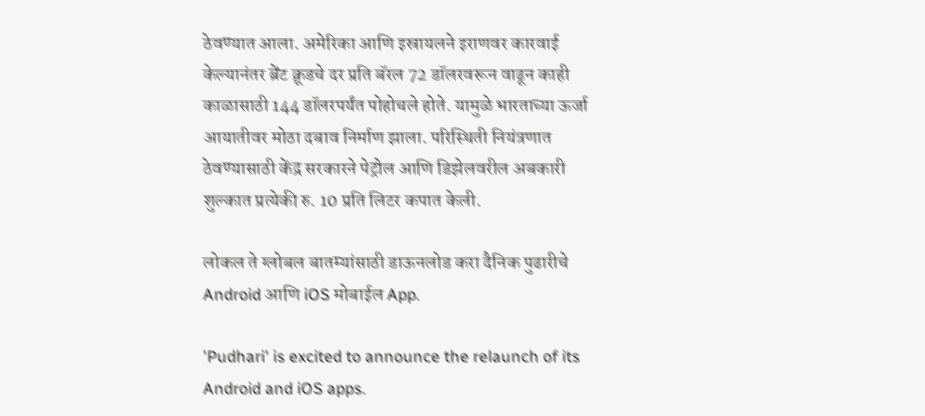ठेवण्यात आला. अमेरिका आणि इस्रायलने इराणवर कारवाई केल्यानंतर ब्रेंट क्रूडचे दर प्रति बॅरल 72 डॉलरवरून वाढून काही काळासाठी 144 डॉलरपर्यंत पोहोचले होते. यामुळे भारताच्या ऊर्जा आयातीवर मोठा दबाव निर्माण झाला. परिस्थिती नियंत्रणात ठेवण्यासाठी केंद्र सरकारने पेट्रोल आणि डिझेलवरील अबकारी शुल्कात प्रत्येकी रु. 10 प्रति लिटर कपात केली.

लोकल ते ग्लोबल बातम्यांसाठी डाऊनलोड करा दैनिक पुढारीचे Android आणि iOS मोबाईल App.

'Pudhari' is excited to announce the relaunch of its Android and iOS apps.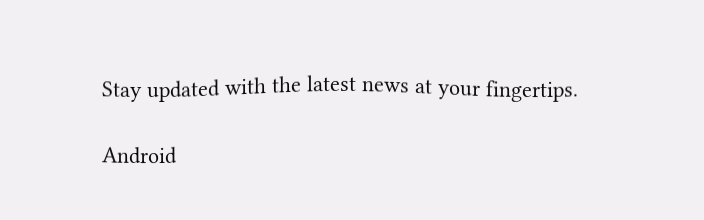Stay updated with the latest news at your fingertips.

Android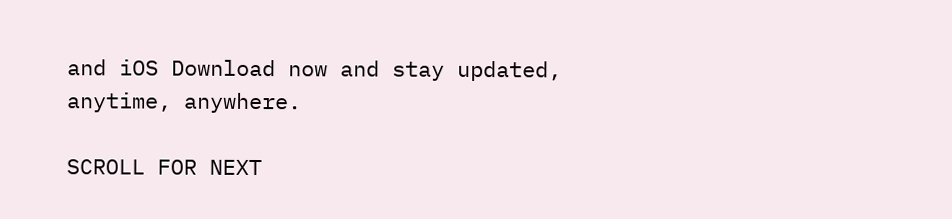and iOS Download now and stay updated, anytime, anywhere.

SCROLL FOR NEXT